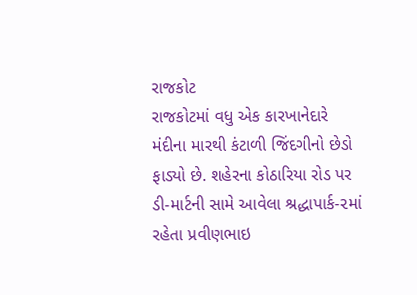રાજકોટ
રાજકોટમાં વધુ એક કારખાનેદારે મંદીના મારથી કંટાળી જિંદગીનો છેડો ફાડ્યો છે. શહેરના કોઠારિયા રોડ પર ડી-માર્ટની સામે આવેલા શ્રદ્ધાપાર્ક-૨માં રહેતા પ્રવીણભાઇ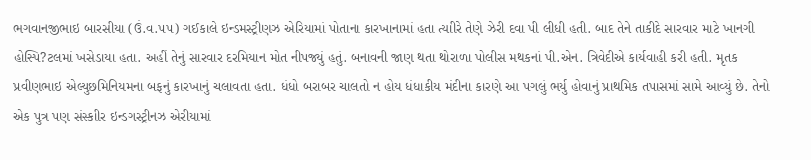ભગવાનજીભાઇ બારસીયા (ઉં.વ.૫૫) ગઈકાલે ઇન્ડમસ્ટ્રીણઝ એરિયામાં પોતાના કારખાનામાં હતા ત્યાીરે તેણે ઝેરી દવા પી લીધી હતી. બાદ તેને તાકીદે સારવાર માટે ખાનગી હોસ્પિ?ટલમાં ખસેડાયા હતા. અહીં તેનું સારવાર દરમિયાન મોત નીપજ્યું હતું. બનાવની જાણ થતા થોરાળા પોલીસ મથકનાં પી.એન. ત્રિવેદીએ કાર્યવાહી કરી હતી. મૃતક પ્રવીણભાઇ એલ્યુછમિનિયમના બફનું કારખાનું ચલાવતા હતા. ધંધો બરાબર ચાલતો ન હોય ધંધાકીય મંદીના કારણે આ પગલું ભર્યુ હોવાનું પ્રાથમિક તપાસમાં સામે આવ્યું છે. તેનો એક પુત્ર પણ સંસ્કાીર ઇન્ડગસ્ટ્રીનઝ એરીયામાં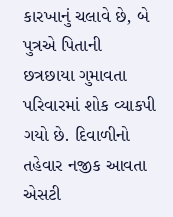કારખાનું ચલાવે છે, બે પુત્રએ પિતાની છત્રછાયા ગુમાવતા પરિવારમાં શોક વ્યાકપી ગયો છે. દિવાળીનો તહેવાર નજીક આવતા એસટી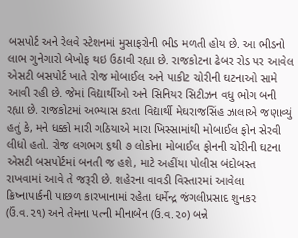બસપોર્ટ અને રેલવે સ્ટેશનમાં મુસાફરોની ભીડ મળતી હોય છે. આ ભીડનો લાભ ગુનેગારો બેખોફ થઇ ઉઠાવી રહ્યા છે. રાજકોટના ઢેબર રોડ પર આવેલ એસટી બસપોર્ટ ખાતે રોજ મોબાઈલ અને પાકીટ ચોરીની ઘટનાઓ સામે આવી રહી છે. જેમાં વિદ્યાર્થીઓ અને સિનિયર સિટીઝન વધુ ભોગ બની રહ્યા છે. રાજકોટમાં અભ્યાસ કરતા વિદ્યાર્થી મેઘરાજસિંહ ઝાલાએ જણાવ્યું હતું કે, મને ધક્કો મારી ગઠિયાએ મારા ખિસ્સામાંથી મોબાઈલ ફોન સેરવી લીધો હતો. રોજ લગભગ ૬થી ૭ લોકોના મોબાઈલ ફોનની ચોરીની ઘટના એસટી બસપોર્ટમાં બનતી જ હશે, માટે અહીંયા પોલીસ બંદોબસ્ત રાખવામાં આવે તે જરૂરી છે. શહેરના વાવડી વિસ્તારમાં આવેલા ક્રિષ્નાપાર્કની પાછળ કારખાનામાં રહેતા ધર્મેન્દ્ર જંગલીપ્રસાદ શુનકર (ઉં.વ.૨૧) અને તેમના પત્ની મીનાબેન (ઉ.વ.૨૦) બન્ને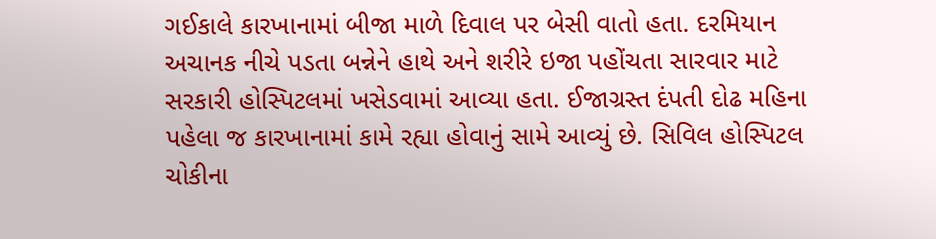ગઈકાલે કારખાનામાં બીજા માળે દિવાલ પર બેસી વાતો હતા. દરમિયાન અચાનક નીચે પડતા બન્નેને હાથે અને શરીરે ઇજા પહોંચતા સારવાર માટે સરકારી હોસ્પિટલમાં ખસેડવામાં આવ્યા હતા. ઈજાગ્રસ્ત દંપતી દોઢ મહિના પહેલા જ કારખાનામાં કામે રહ્યા હોવાનું સામે આવ્યું છે. સિવિલ હોસ્પિટલ ચોકીના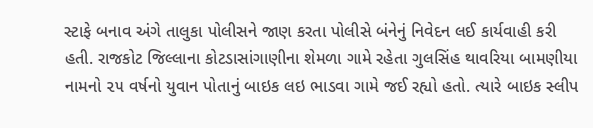સ્ટાફે બનાવ અંગે તાલુકા પોલીસને જાણ કરતા પોલીસે બંનેનું નિવેદન લઈ કાર્યવાહી કરી હતી. રાજકોટ જિલ્લાના કોટડાસાંગાણીના શેમળા ગામે રહેતા ગુલસિંહ થાવરિયા બામણીયા નામનો ૨૫ વર્ષનો યુવાન પોતાનું બાઇક લઇ ભાડવા ગામે જઈ રહ્યો હતો. ત્યારે બાઇક સ્લીપ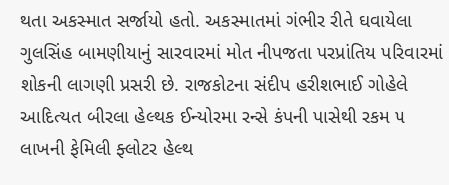થતા અકસ્માત સર્જાયો હતો. અકસ્માતમાં ગંભીર રીતે ઘવાયેલા ગુલસિંહ બામણીયાનું સારવારમાં મોત નીપજતા પરપ્રાંતિય પરિવારમાં શોકની લાગણી પ્રસરી છે. રાજકોટના સંદીપ હરીશભાઈ ગોહેલે આદિત્યત બીરલા હેલ્થક ઈન્યોરમા રન્સે કંપની પાસેથી રકમ ૫ લાખની ફેમિલી ફ્લોટર હેલ્થ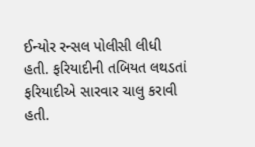ઈન્યોર રન્સલ પોલીસી લીધી હતી. ફરિયાદીની તબિયત લથડતાં ફરિયાદીએ સારવાર ચાલુ કરાવી હતી.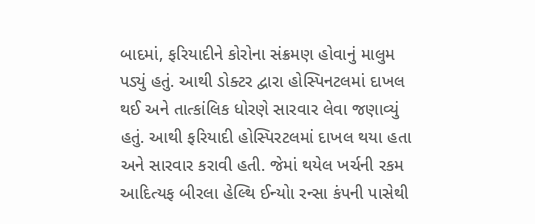બાદમાં, ફરિયાદીને કોરોના સંક્રમણ હોવાનું માલુમ પડ્યું હતું. આથી ડોક્ટર દ્વારા હોસ્પિનટલમાં દાખલ થઈ અને તાત્કાંલિક ધોરણે સારવાર લેવા જણાવ્યું હતું. આથી ફરિયાદી હોસ્પિરટલમાં દાખલ થયા હતા અને સારવાર કરાવી હતી. જેમાં થયેલ ખર્ચની રકમ આદિત્યફ બીરલા હેલ્થિ ઈન્યોા રન્સા કંપની પાસેથી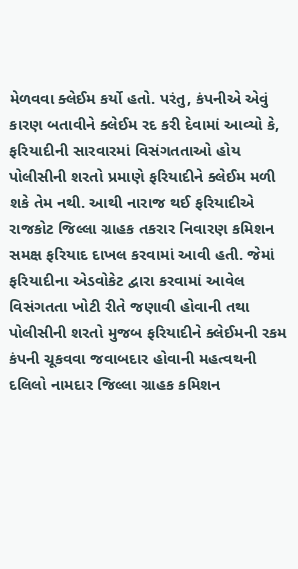મેળવવા ક્લેઈમ કર્યો હતો. પરંતુ, કંપનીએ એવું કારણ બતાવીને ક્લેઈમ રદ કરી દેવામાં આવ્યો કે, ફરિયાદીની સારવારમાં વિસંગતતાઓ હોય પોલીસીની શરતો પ્રમાણે ફરિયાદીને ક્લેઈમ મળી શકે તેમ નથી. આથી નારાજ થઈ ફરિયાદીએ રાજકોટ જિલ્લા ગ્રાહક તકરાર નિવારણ કમિશન સમક્ષ ફરિયાદ દાખલ કરવામાં આવી હતી. જેમાં ફરિયાદીના એડવોકેટ દ્વારા કરવામાં આવેલ વિસંગતતા ખોટી રીતે જણાવી હોવાની તથા પોલીસીની શરતો મુજબ ફરિયાદીને ક્લેઈમની રકમ કંપની ચૂકવવા જવાબદાર હોવાની મહત્વથની દલિલો નામદાર જિલ્લા ગ્રાહક કમિશન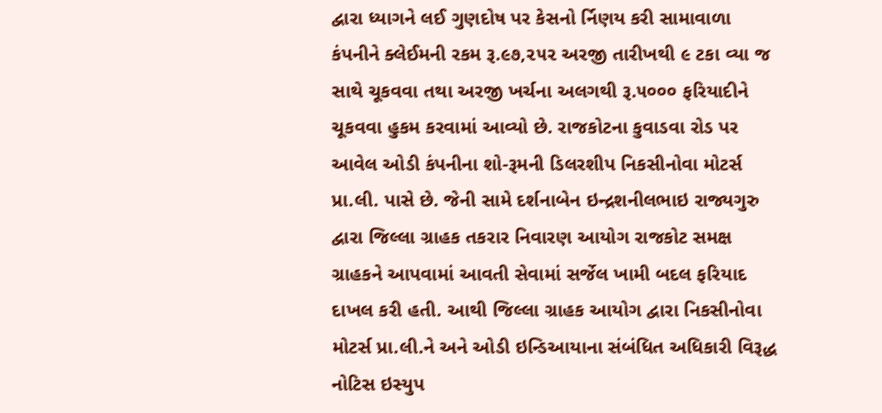દ્વારા ધ્યાગને લઈ ગુણદોષ પર કેસનો ર્નિણય કરી સામાવાળા કંપનીને ક્લેઈમની રકમ રૂ.૯૭,૨૫૨ અરજી તારીખથી ૯ ટકા વ્યા જ સાથે ચૂકવવા તથા અરજી ખર્ચના અલગથી રૂ.૫૦૦૦ ફરિયાદીને ચૂકવવા હુકમ કરવામાં આવ્યો છે. રાજકોટના કુવાડવા રોડ પર આવેલ ઓડી કંપનીના શો-રૂમની ડિલરશીપ નિકસીનોવા મોટર્સ પ્રા.લી. પાસે છે. જેની સામે દર્શનાબેન ઇન્દ્રશનીલભાઇ રાજ્યગુરુ દ્વારા જિલ્લા ગ્રાહક તકરાર નિવારણ આયોગ રાજકોટ સમક્ષ ગ્રાહકને આપવામાં આવતી સેવામાં સર્જેલ ખામી બદલ ફરિયાદ દાખલ કરી હતી. આથી જિલ્લા ગ્રાહક આયોગ દ્વારા નિકસીનોવા મોટર્સ પ્રા.લી.ને અને ઓડી ઇન્ડિઆયાના સંબંધિત અધિકારી વિરૂદ્ધ નોટિસ ઇસ્યુપ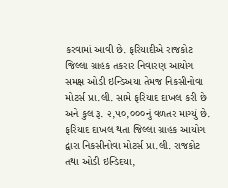કરવામાં આવી છે. ફરિયાદીએ રાજકોટ જિલ્લા ગ્રાહક તકરાર નિવારણ આયોગ સમક્ષ ઓડી ઇન્ડિઅયા તેમજ નિકસીનોવા મોટર્સ પ્રા.લી. સામે ફરિયાદ દાખલ કરી છે અને કુલ રૂ. ૨,૫૦,૦૦૦નું વળતર માગ્યું છે. ફરિયાદ દાખલ થતા જિલ્લા ગ્રાહક આયોગ દ્વારા નિકસીનોવા મોટર્સ પ્રા.લી. રાજકોટ તથા ઓડી ઇન્ડિદયા,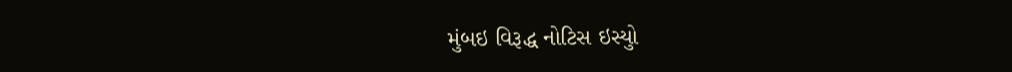મુંબઇ વિરૂદ્ધ નોટિસ ઇસ્યુો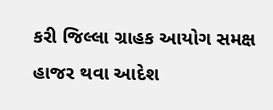કરી જિલ્લા ગ્રાહક આયોગ સમક્ષ હાજર થવા આદેશ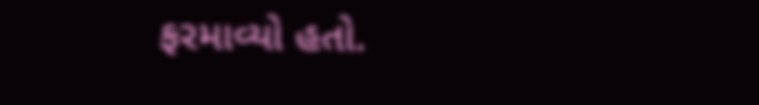ફરમાવ્યો હતો.